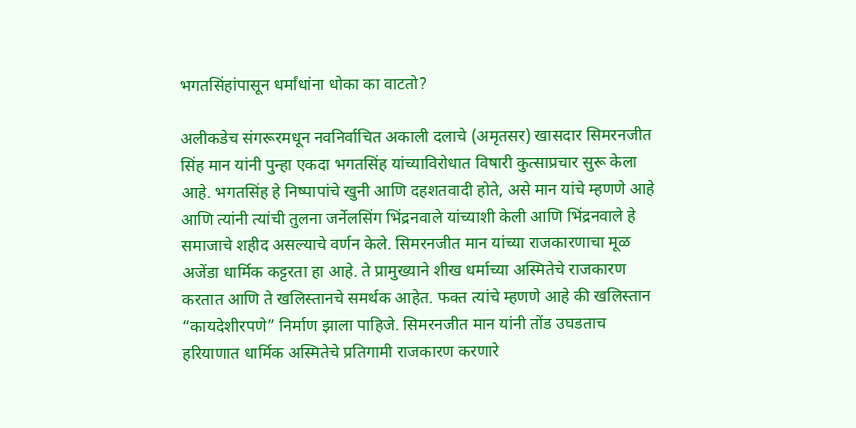भगतसिंहांपासून धर्मांधांना धोका का वाटतो?

अलीकडेच संगरूरमधून नवनिर्वाचित अकाली दलाचे (अमृतसर) खासदार सिमरनजीत सिंह मान यांनी पुन्हा एकदा भगतसिंह यांच्याविरोधात विषारी कुत्साप्रचार सुरू केला आहे. भगतसिंह हे निष्पापांचे खुनी आणि दहशतवादी होते, असे मान यांचे म्हणणे आहे आणि त्यांनी त्यांची तुलना जर्नेलसिंग भिंद्रनवाले यांच्याशी केली आणि भिंद्रनवाले हे समाजाचे शहीद असल्याचे वर्णन केले. सिमरनजीत मान यांच्या राजकारणाचा मूळ अजेंडा धार्मिक कट्टरता हा आहे. ते प्रामुख्याने शीख धर्माच्या अस्मितेचे राजकारण करतात आणि ते खलिस्तानचे समर्थक आहेत. फक्त त्यांचे म्हणणे आहे की खलिस्तान “कायदेशीरपणे” निर्माण झाला पाहिजे. सिमरनजीत मान यांनी तोंड उघडताच हरियाणात धार्मिक अस्मितेचे प्रतिगामी राजकारण करणारे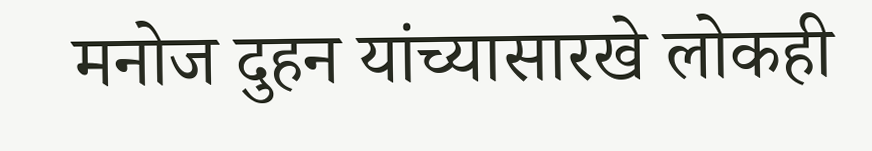मनोज दुहन यांच्यासारखे लोकही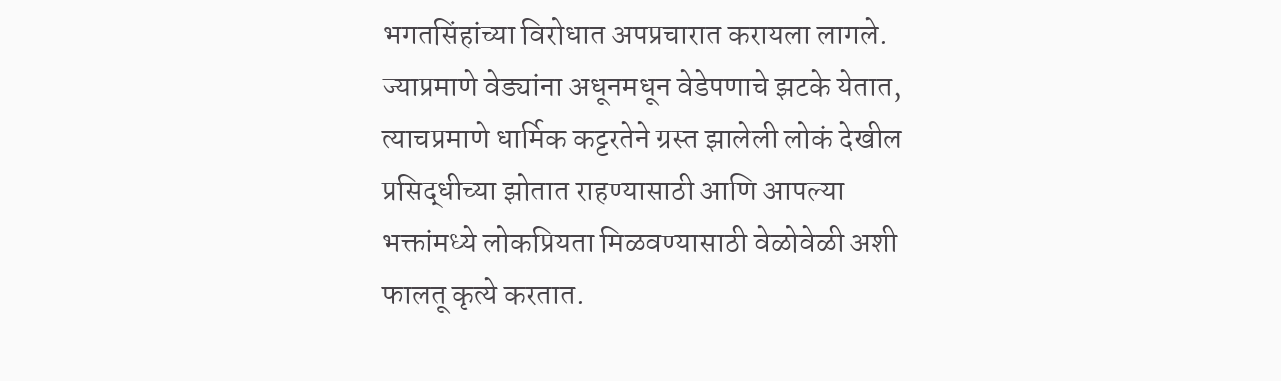भगतसिंहांच्या विरोधात अपप्रचारात करायला लागले. ज्याप्रमाणे वेड्यांना अधूनमधून वेडेपणाचे झटके येतात, त्याचप्रमाणे धार्मिक कट्टरतेने ग्रस्त झालेली लोकं देखील प्रसिद्धीच्या झोतात राहण्यासाठी आणि आपल्या भक्तांमध्ये लोकप्रियता मिळवण्यासाठी वेळोवेळी अशी फालतू कृत्ये करतात.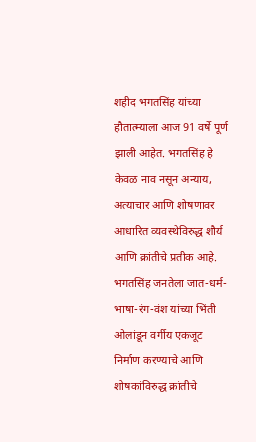शहीद भगतसिंह यांच्या हौतात्म्याला आज 91 वर्षे पूर्ण झाली आहेत. भगतसिंह हे केवळ नाव नसून अन्याय, अत्याचार आणि शोषणावर आधारित व्यवस्थेविरुद्ध शौर्य आणि क्रांतीचे प्रतीक आहे. भगतसिंह जनतेला जात-धर्म-भाषा-रंग-वंश यांच्या भिंती ओलांडून वर्गीय एकजूट निर्माण करण्याचे आणि शोषकांविरुद्ध क्रांतीचे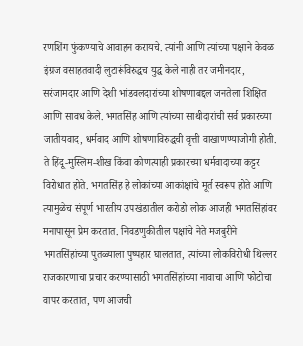रणशिंग फुंकण्याचे आवाहन करायचे. त्यांनी आणि त्यांच्या पक्षाने केवळ इंग्रज वसाहतवादी लुटारूंविरुद्धच युद्ध केले नाही तर जमीनदार, सरंजामदार आणि देशी भांडवलदारांच्या शोषणाबद्दल जनतेला शिक्षित आणि सावध केले. भगतसिंह आणि त्यांच्या साथीदारांची सर्व प्रकारच्या जातीयवाद, धर्मवाद आणि शोषणाविरुद्धची वृत्ती वाखाणण्याजोगी होती. ते हिंदू-मुस्लिम-शीख किंवा कोणत्याही प्रकारच्या धर्मवादाच्या कट्टर विरोधात होते. भगतसिंह हे लोकांच्या आकांक्षांचे मूर्त स्वरूप होते आणि त्यामुळेच संपूर्ण भारतीय उपखंडातील करोडो लोक आजही भगतसिंहांवर मनापासून प्रेम करतात. निवडणुकीतील पक्षांचे नेते मजबुरीने भगतसिंहांच्या पुतळ्याला पुष्पहार घालतात, त्यांच्या लोकविरोधी थिल्लर राजकारणाचा प्रचार करण्यासाठी भगतसिंहांच्या नावाचा आणि फोटोचा वापर करतात, पण आजची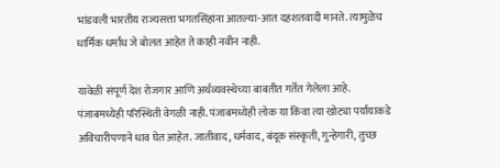भांडवली भारतीय राज्यसत्ता भगतसिंहांना आतल्या-आत दहशतवादी मानते. त्यामुळेच धार्मिक धर्मांध जे बोलत आहेत ते काही नवीन नाही.

यावेळी संपूर्ण देश रोजगार आणि अर्थव्यवस्थेच्या बाबतीत गर्तेत गेलेला आहे. पंजाबमध्येही परिस्थिती वेगळी नाही. पंजाबमध्येही लोक या किंवा त्या खोट्या पर्यायाकडे अविचारीपणाने धाव घेत आहेत. जातीवाद, धर्मवाद, बंदूक संस्कृती, गुन्हेगारी, तुच्छ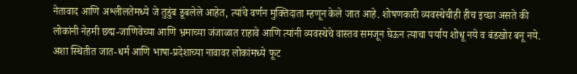नेतावाद आणि अश्लीलतेमध्ये जे तुडुंब डूबलेले आहेत, त्यांचे वर्णन मुक्तिदाता म्हणून केले जात आहे. शोषणकारी व्यवस्थेचीही हीच इच्छा असते की लोकांनी नेहमी छद्म-जाणिवेच्या आणि भ्रमाच्या जंजाळात राहावे आणि त्यांनी व्यवस्थेचे वास्तव समजून घेऊन त्याचा पर्याय शोधू नये व बंडखोर बनू नये. अशा स्थितीत जात-धर्म आणि भाषा-प्रदेशाच्या नावावर लोकांमध्ये फूट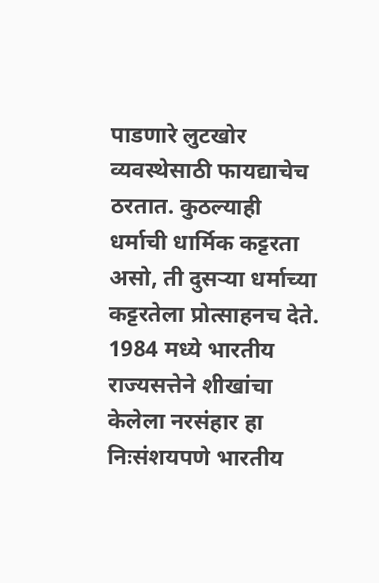पाडणारे लुटखोर व्यवस्थेसाठी फायद्याचेच ठरतात. कुठल्याही धर्माची धार्मिक कट्टरता असो, ती दुसऱ्या धर्माच्या कट्टरतेला प्रोत्साहनच देते. 1984 मध्ये भारतीय राज्यसत्तेने शीखांचा केलेला नरसंहार हा निःसंशयपणे भारतीय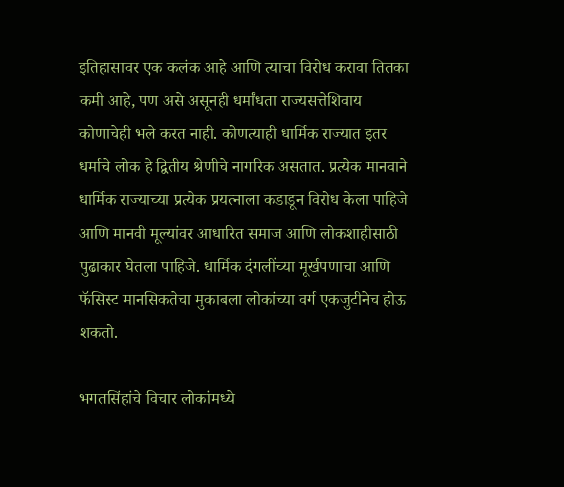इतिहासावर एक कलंक आहे आणि त्याचा विरोध करावा तितका कमी आहे, पण असे असूनही धर्मांधता राज्यसत्तेशिवाय कोणाचेही भले करत नाही. कोणत्याही धार्मिक राज्यात इतर धर्माचे लोक हे द्वितीय श्रेणीचे नागरिक असतात. प्रत्येक मानवाने धार्मिक राज्याच्या प्रत्येक प्रयत्नाला कडाडून विरोध केला पाहिजे आणि मानवी मूल्यांवर आधारित समाज आणि लोकशाहीसाठी पुढाकार घेतला पाहिजे. धार्मिक दंगलींच्या मूर्खपणाचा आणि फॅसिस्ट मानसिकतेचा मुकाबला लोकांच्या वर्ग एकजुटीनेच होऊ शकतो.

भगतसिंहांचे विचार लोकांमध्ये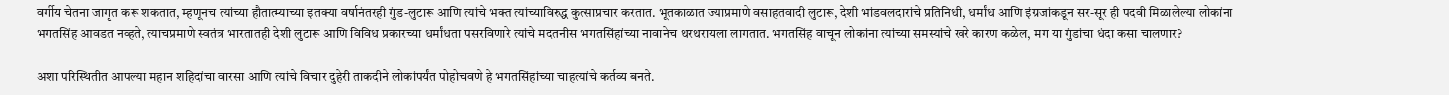वर्गीय चेतना जागृत करू शकतात, म्हणूनच त्यांच्या हौतात्म्याच्या इतक्या वर्षानंतरही गुंड-लुटारू आणि त्यांचे भक्त त्यांच्याविरुद्ध कुत्साप्रचार करतात. भूतकाळात ज्याप्रमाणे वसाहतवादी लुटारू, देशी भांडवलदारांचे प्रतिनिधी, धर्मांध आणि इंग्रजांकडून सर-सूर ही पदवी मिळालेल्या लोकांना भगतसिंह आवडत नव्हते, त्याचप्रमाणे स्वतंत्र भारतातही देशी लुटारू आणि विविध प्रकारच्या धर्मांधता पसरविणारे त्यांचे मदतनीस भगतसिंहांच्या नावानेच थरथरायला लागतात. भगतसिंह वाचून लोकांना त्यांच्या समस्यांचे खरे कारण कळेल, मग या गुंडांचा धंदा कसा चालणार?

अशा परिस्थितीत आपल्या महान शहिदांचा वारसा आणि त्यांचे विचार दुहेरी ताकदीने लोकांपर्यंत पोहोचवणे हे भगतसिंहांच्या चाहत्यांचे कर्तव्य बनते.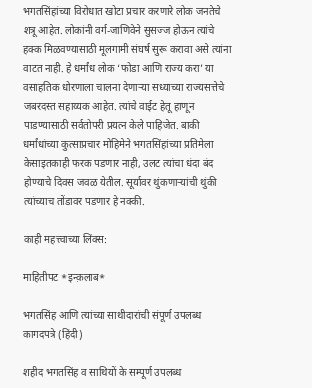भगतसिंहांच्या विरोधात खोटा प्रचार करणारे लोक जनतेचे शत्रू आहेत. लोकांनी वर्ग-जाणिवेने सुसज्ज होऊन त्यांचे हक्क मिळवण्यासाठी मूलगामी संघर्ष सुरू करावा असे त्यांना वाटत नाही. हे धर्मांध लोक ‘फोडा आणि राज्य करा’ या वसाहतिक धोरणाला चालना देणाऱ्या सध्याच्या राज्यसत्तेचे जबरदस्त सहाय्यक आहेत. त्यांचे वाईट हेतू हाणून पाडण्यासाठी सर्वतोपरी प्रयत्न केले पाहिजेत. बाकी धर्मांधांच्या कुत्साप्रचार मोहिमेने भगतसिंहांच्या प्रतिमेला केसाइतकाही फरक पडणार नाही, उलट त्यांचा धंदा बंद होण्याचे दिवस जवळ येतील. सूर्यावर थुंकणाऱ्यांची थुंकी त्यांच्याच तोंडावर पडणार हे नक्की.

काही महत्त्वाच्या लिंक्स:

माहितीपट *इन्क़लाब*

भगतसिंह आणि त्यांच्या साथीदारांची संपूर्ण उपलब्ध कागदपत्रे (हिंदी)

शहीद भगतसिंह व साथियों के सम्पूर्ण उपलब्ध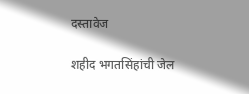दस्तावेज

शहीद भगतसिंहांची जेल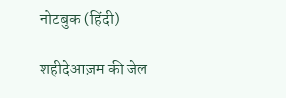नोटबुक (हिंदी)

शहीदेआज़म की जेल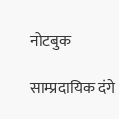नोटबुक

साम्प्रदायिक दंगे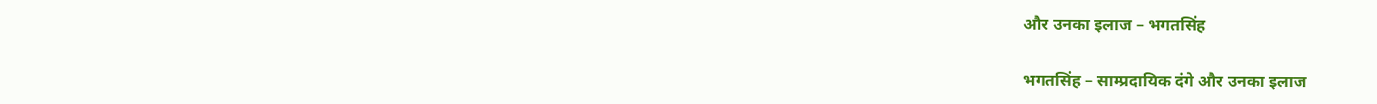और उनका इलाज – भगतसिंह

भगतसिंह – साम्प्रदायिक दंगे और उनका इलाज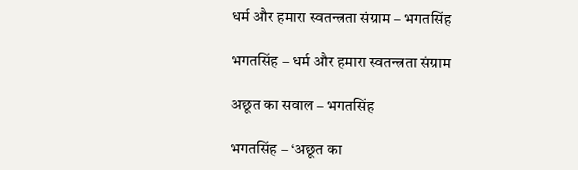धर्म और हमारा स्वतन्त्रता संग्राम – भगतसिंह

भगतसिंह – धर्म और हमारा स्वतन्त्रता संग्राम

अछूत का सवाल – भगतसिंह

भगतसिंह – ‘अछूत का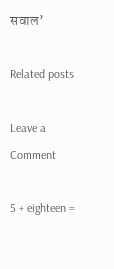सवाल’

Related posts

Leave a Comment

5 + eighteen =